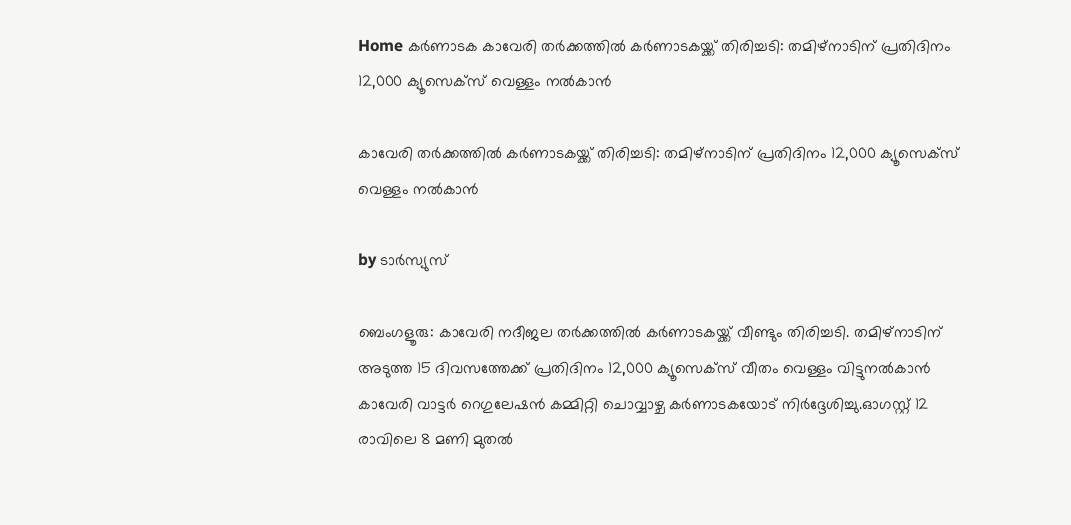Home കർണാടക കാവേരി തര്‍ക്കത്തില്‍ കര്‍ണാടകയ്ക്ക് തിരിച്ചടി: തമിഴ്‌നാടിന് പ്രതിദിനം 12,000 ക്യൂസെക്സ് വെള്ളം നല്‍കാൻ

കാവേരി തര്‍ക്കത്തില്‍ കര്‍ണാടകയ്ക്ക് തിരിച്ചടി: തമിഴ്‌നാടിന് പ്രതിദിനം 12,000 ക്യൂസെക്സ് വെള്ളം നല്‍കാൻ

by ടാർസ്യുസ്

ബെംഗളൂരു: കാവേരി നദീജല തർക്കത്തില്‍ കർണാടകയ്ക്ക് വീണ്ടും തിരിച്ചടി. തമിഴ്‌നാടിന് അടുത്ത 15 ദിവസത്തേക്ക് പ്രതിദിനം 12,000 ക്യൂസെക്സ് വീതം വെള്ളം വിട്ടുനല്‍കാൻ കാവേരി വാട്ടർ റെഗുലേഷൻ കമ്മിറ്റി ചൊവ്വാഴ്ച കർണാടകയോട് നിർദ്ദേശിച്ചു.ഓഗസ്റ്റ് 12 രാവിലെ 8 മണി മുതല്‍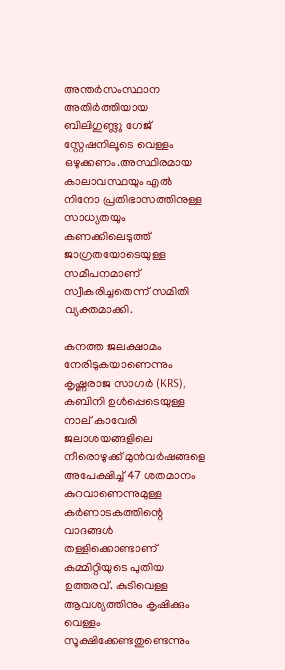അന്തർസംസ്ഥാന അതിർത്തിയായ ബിലിഗുണ്ട്ലു ഗേജ് സ്റ്റേഷനിലൂടെ വെള്ളം ഒഴുക്കണം.അസ്ഥിരമായ കാലാവസ്ഥയും എല്‍ നിനോ പ്രതിഭാസത്തിനുള്ള സാധ്യതയും കണക്കിലെടുത്ത് ജാഗ്രതയോടെയുള്ള സമീപനമാണ് സ്വീകരിച്ചതെന്ന് സമിതി വ്യക്തമാക്കി.

കനത്ത ജലക്ഷാമം നേരിടുകയാണെന്നും കൃഷ്ണരാജ സാഗർ (KRS), കബിനി ഉള്‍പ്പെടെയുള്ള നാല് കാവേരി ജലാശയങ്ങളിലെ നീരൊഴുക്ക് മുൻവർഷങ്ങളെ അപേക്ഷിച്ച്‌ 47 ശതമാനം കുറവാണെന്നുമുള്ള കർണാടകത്തിന്റെ വാദങ്ങള്‍ തള്ളിക്കൊണ്ടാണ് കമ്മിറ്റിയുടെ പുതിയ ഉത്തരവ്. കുടിവെള്ള ആവശ്യത്തിനും കൃഷിക്കും വെള്ളം സൂക്ഷിക്കേണ്ടതുണ്ടെന്നും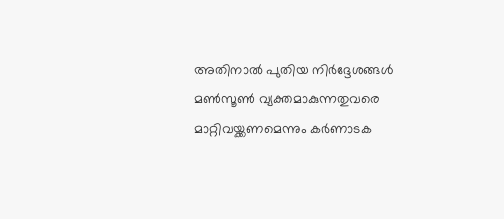അതിനാല്‍ പുതിയ നിർദ്ദേശങ്ങള്‍ മണ്‍സൂണ്‍ വ്യക്തമാകുന്നതുവരെ മാറ്റിവയ്ക്കണമെന്നും കർണാടക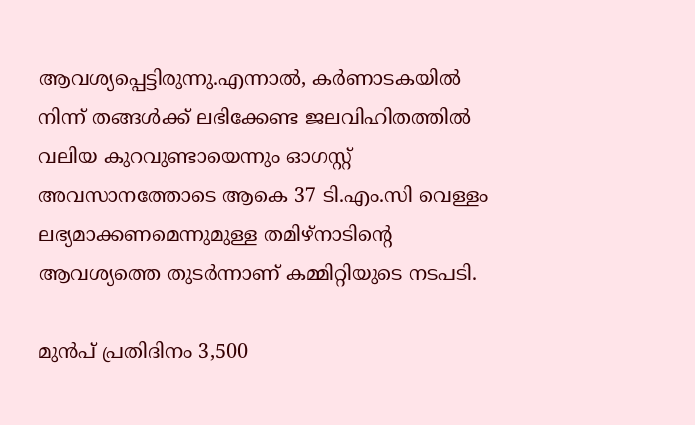ആവശ്യപ്പെട്ടിരുന്നു.എന്നാല്‍, കർണാടകയില്‍ നിന്ന് തങ്ങള്‍ക്ക് ലഭിക്കേണ്ട ജലവിഹിതത്തില്‍ വലിയ കുറവുണ്ടായെന്നും ഓഗസ്റ്റ് അവസാനത്തോടെ ആകെ 37 ടി.എം.സി വെള്ളം ലഭ്യമാക്കണമെന്നുമുള്ള തമിഴ്‌നാടിന്റെ ആവശ്യത്തെ തുടർന്നാണ് കമ്മിറ്റിയുടെ നടപടി.

മുൻപ് പ്രതിദിനം 3,500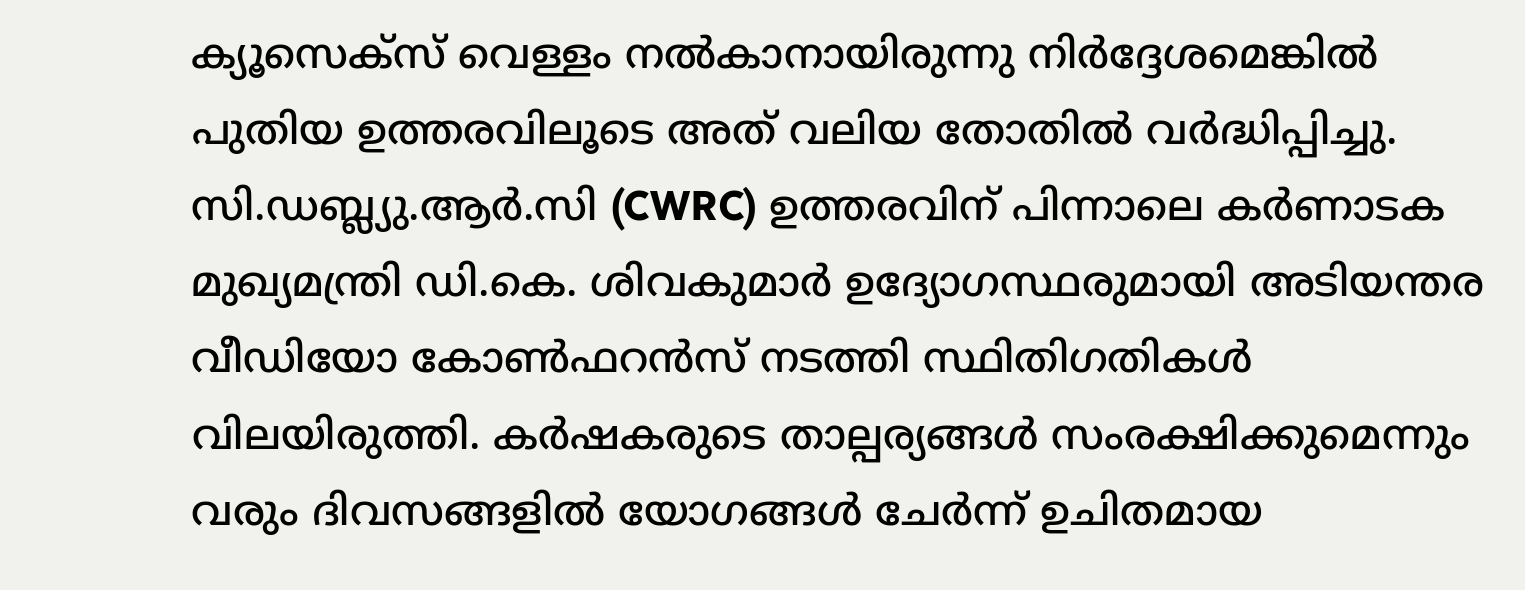ക്യൂസെക്സ് വെള്ളം നല്‍കാനായിരുന്നു നിർദ്ദേശമെങ്കില്‍ പുതിയ ഉത്തരവിലൂടെ അത് വലിയ തോതില്‍ വർദ്ധിപ്പിച്ചു. സി.ഡബ്ല്യു.ആർ.സി (CWRC) ഉത്തരവിന് പിന്നാലെ കർണാടക മുഖ്യമന്ത്രി ഡി.കെ. ശിവകുമാർ ഉദ്യോഗസ്ഥരുമായി അടിയന്തര വീഡിയോ കോണ്‍ഫറൻസ് നടത്തി സ്ഥിതിഗതികള്‍ വിലയിരുത്തി. കർഷകരുടെ താല്പര്യങ്ങള്‍ സംരക്ഷിക്കുമെന്നും വരും ദിവസങ്ങളില്‍ യോഗങ്ങള്‍ ചേർന്ന് ഉചിതമായ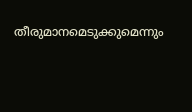തീരുമാനമെടുക്കുമെന്നും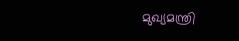മുഖ്യമന്ത്രി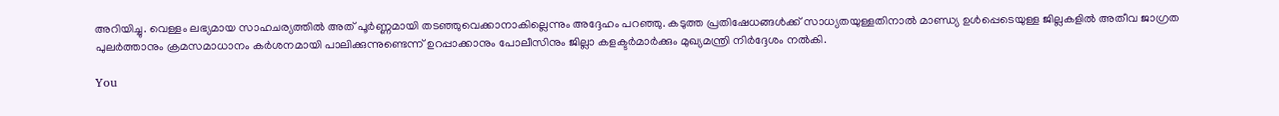അറിയിച്ചു. വെള്ളം ലഭ്യമായ സാഹചര്യത്തില്‍ അത് പൂർണ്ണമായി തടഞ്ഞുവെക്കാനാകില്ലെന്നും അദ്ദേഹം പറഞ്ഞു. കടുത്ത പ്രതിഷേധങ്ങള്‍ക്ക് സാധ്യതയുള്ളതിനാല്‍ മാണ്ഡ്യ ഉള്‍പ്പെടെയുള്ള ജില്ലകളില്‍ അതീവ ജാഗ്രത പുലർത്താനും ക്രമസമാധാനം കർശനമായി പാലിക്കുന്നുണ്ടെന്ന് ഉറപ്പാക്കാനും പോലീസിനും ജില്ലാ കളക്ടർമാർക്കും മുഖ്യമന്ത്രി നിർദ്ദേശം നല്‍കി.

You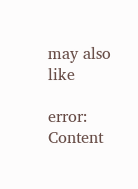may also like

error: Content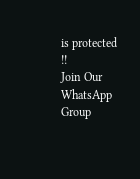is protected !!
Join Our WhatsApp Group